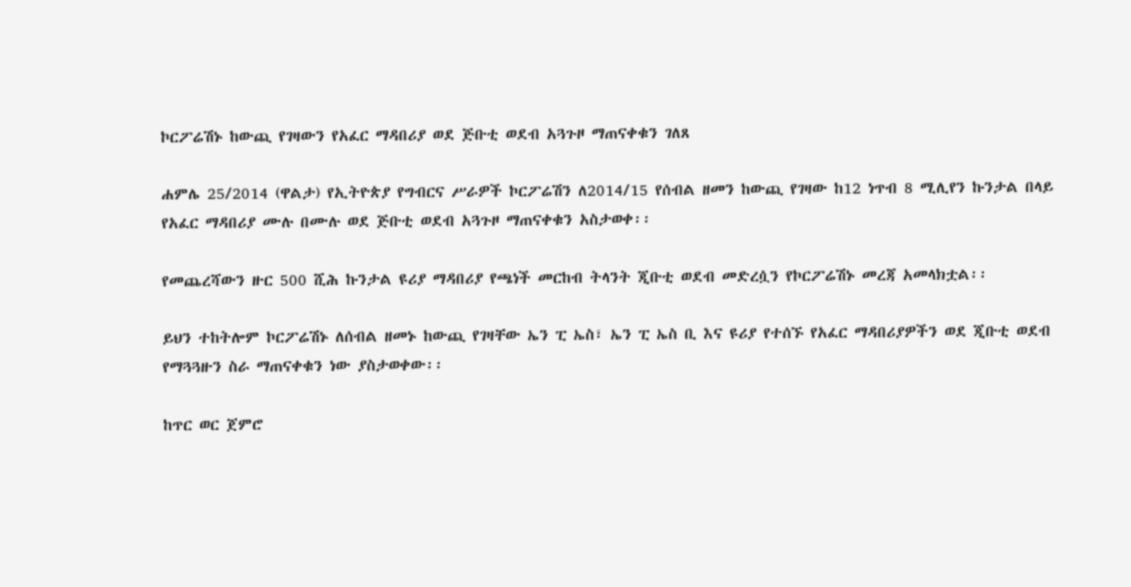ኮርፖሬሽኑ ከውጪ የገዛውን የአፈር ማዳበሪያ ወደ ጅቡቲ ወደብ አጓጉዞ ማጠናቀቁን ገለጸ

ሐምሌ 25/2014 (ዋልታ) የኢትዮጵያ የግብርና ሥራዎች ኮርፖሬሽን ለ2014/15 የሰብል ዘመን ከውጪ የገዛው ከ12 ነጥብ 8 ሚሊየን ኩንታል በላይ የአፈር ማዳበሪያ ሙሉ በሙሉ ወደ ጅቡቲ ወደብ አጓጉዞ ማጠናቀቁን አስታወቀ፡፡

የመጨረሻውን ዙር 500 ሺሕ ኩንታል ዩሪያ ማዳበሪያ የጫነች መርከብ ትላንት ጂቡቲ ወደብ መድረሷን የኮርፖሬሽኑ መረጃ አመላክቷል፡፡

ይህን ተከትሎም ኮርፖሬሽኑ ለሰብል ዘመኑ ከውጪ የገዛቸው ኤን ፒ ኤስ፣ ኤን ፒ ኤስ ቢ እና ዩሪያ የተሰኙ የአፈር ማዳበሪያዎችን ወደ ጂቡቲ ወደብ የማጓጓዙን ስራ ማጠናቀቁን ነው ያስታወቀው፡፡

ከጥር ወር ጀምሮ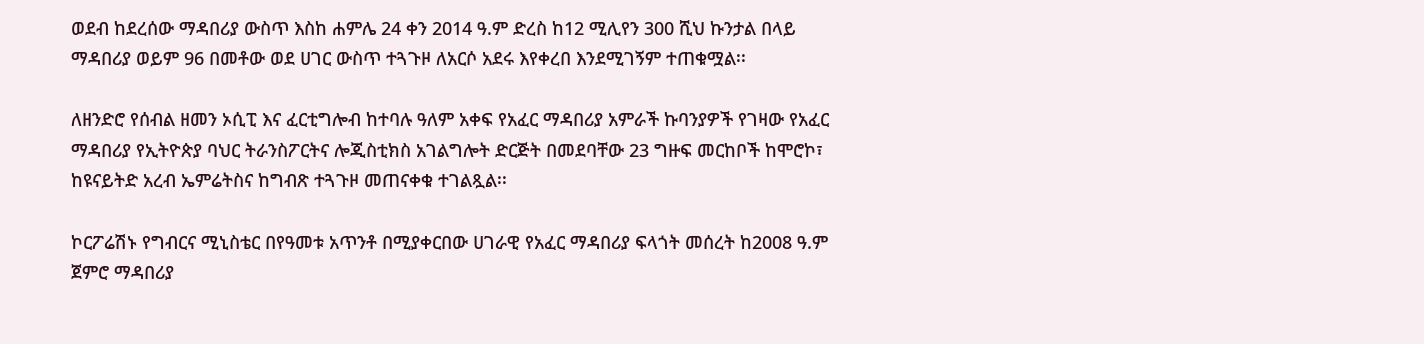ወደብ ከደረሰው ማዳበሪያ ውስጥ እስከ ሐምሌ 24 ቀን 2014 ዓ.ም ድረስ ከ12 ሚሊየን 300 ሺህ ኩንታል በላይ ማዳበሪያ ወይም 96 በመቶው ወደ ሀገር ውስጥ ተጓጉዞ ለአርሶ አደሩ እየቀረበ እንደሚገኝም ተጠቁሟል፡፡

ለዘንድሮ የሰብል ዘመን ኦሲፒ እና ፈርቲግሎብ ከተባሉ ዓለም አቀፍ የአፈር ማዳበሪያ አምራች ኩባንያዎች የገዛው የአፈር ማዳበሪያ የኢትዮጵያ ባህር ትራንስፖርትና ሎጂስቲክስ አገልግሎት ድርጅት በመደባቸው 23 ግዙፍ መርከቦች ከሞሮኮ፣ ከዩናይትድ አረብ ኤምሬትስና ከግብጽ ተጓጉዞ መጠናቀቁ ተገልጿል፡፡

ኮርፖሬሽኑ የግብርና ሚኒስቴር በየዓመቱ አጥንቶ በሚያቀርበው ሀገራዊ የአፈር ማዳበሪያ ፍላጎት መሰረት ከ2008 ዓ.ም ጀምሮ ማዳበሪያ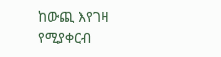ከውጪ እየገዛ የሚያቀርብ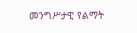መንግሥታዊ የልማት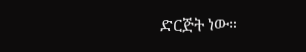ድርጅት ነው።